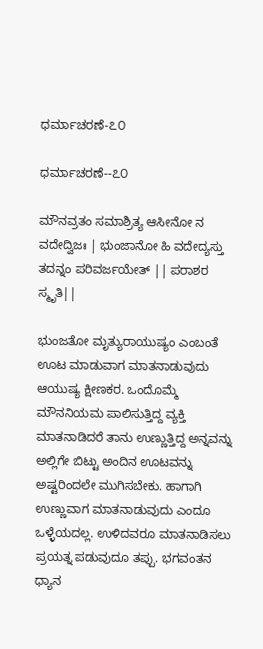ಧರ್ಮಾಚರಣೆ-೭೦

ಧರ್ಮಾಚರಣೆ--೭೦

ಮೌನವ್ರತಂ ಸಮಾಶ್ರಿತ್ಯ ಆಸೀನೋ ನ ವದೇದ್ವಿಜಃ | ಭುಂಜಾನೋ ಹಿ ವದೇದ್ಯಸ್ತು ತದನ್ನಂ ಪರಿವರ್ಜಯೇತ್ || ಪರಾಶರ ಸ್ಮೃತಿ||

ಭುಂಜತೋ ಮೃತ್ಯುರಾಯುಷ್ಯಂ ಎಂಬಂತೆ ಊಟ ಮಾಡುವಾಗ ಮಾತನಾಡುವುದು ಆಯುಷ್ಯ ಕ್ಷೀಣಕರ. ಒಂದೊಮ್ಮೆ ಮೌನನಿಯಮ ಪಾಲಿಸುತ್ತಿದ್ದ ವ್ಯಕ್ತಿ ಮಾತನಾಡಿದರೆ ತಾನು ಉಣ್ಣುತ್ತಿದ್ದ ಅನ್ನವನ್ನು ಅಲ್ಲಿಗೇ ಬಿಟ್ಟು ಅಂದಿನ ಊಟವನ್ನು ಅಷ್ಟರಿಂದಲೇ ಮುಗಿಸಬೇಕು. ಹಾಗಾಗಿ ಉಣ್ಣುವಾಗ ಮಾತನಾಡುವುದು ಎಂದೂ ಒಳ್ಳೆಯದಲ್ಲ. ಉಳಿದವರೂ ಮಾತನಾಡಿಸಲು ಪ್ರಯತ್ನ ಪಡುವುದೂ ತಪ್ಪು. ಭಗವಂತನ ಧ್ಯಾನ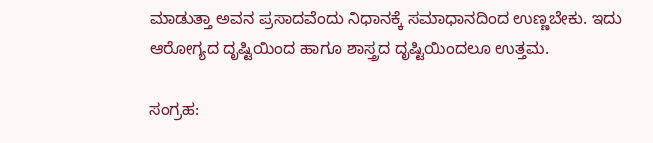ಮಾಡುತ್ತಾ ಅವನ ಪ್ರಸಾದವೆಂದು ನಿಧಾನಕ್ಕೆ ಸಮಾಧಾನದಿಂದ ಉಣ್ಣಬೇಕು. ಇದು ಆರೋಗ್ಯದ ದೃಷ್ಟಿಯಿಂದ ಹಾಗೂ ಶಾಸ್ತ್ರದ ದೃಷ್ಟಿಯಿಂದಲೂ ಉತ್ತಮ.

ಸಂಗ್ರಹ: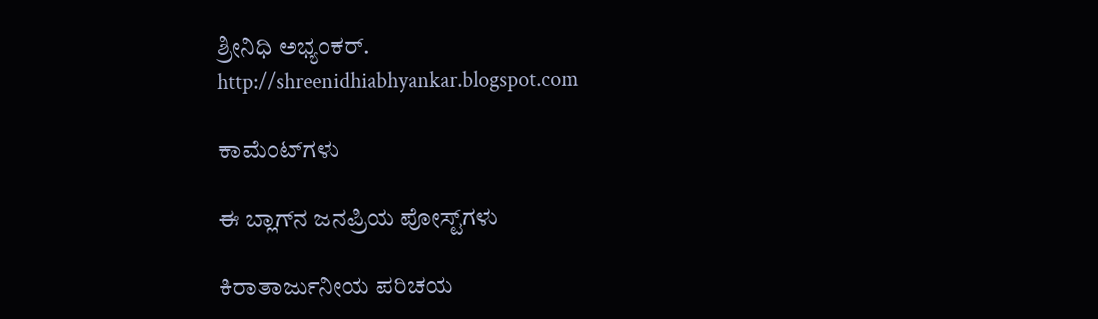ಶ್ರೀನಿಧಿ ಅಭ್ಯಂಕರ್.
http://shreenidhiabhyankar.blogspot.com

ಕಾಮೆಂಟ್‌ಗಳು

ಈ ಬ್ಲಾಗ್‌ನ ಜನಪ್ರಿಯ ಪೋಸ್ಟ್‌ಗಳು

ಕಿರಾತಾರ್ಜುನೀಯ ಪರಿಚಯ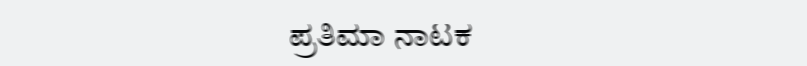ಪ್ರತಿಮಾ ನಾಟಕ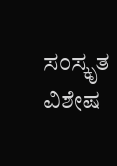ಸಂಸ್ಕೃತ ವಿಶೇಷ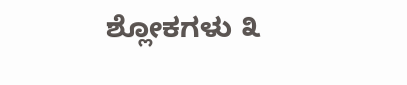ಶ್ಲೋಕಗಳು ೩